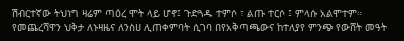ሽብርተኛው ትህነግ ዛሬም ጣዕረ ሞት ላይ ሆኖ፤ ጉድጓዱ ተምሶ ፣ ልጡ ተርሶ ፤ ምላሱ አልሞተም። የመጨረሻዋን ህቅታ ለኑዛዜና ለንስሀ ሊጠቀምባት ሲገባ በየአቅጣጫውና ከተለያየ ምንጭ የውሸት መዓት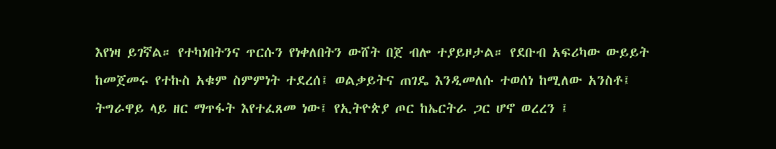እየነዛ ይገኛል። የተካነበትንና ጥርሱን የነቀለበትን ውሸት በጀ ብሎ ተያይዞታል። የደቡብ አፍሪካው ውይይት ከመጀመሩ የተኩስ አቁም ስምምነት ተደረሰ፤ ወልቃይትና ጠገዴ እንዲመለሱ ተወሰነ ከሚለው አንስቶ፤ ትግራዋይ ላይ ዘር ማጥፋት እየተፈጸመ ነው፤ የኢትዮጵያ ጦር ከኤርትራ ጋር ሆኖ ወረረን ፤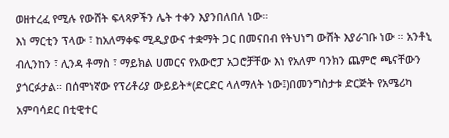ወዘተረፈ የሚሉ የውሸት ፍላጻዎችን ሌት ተቀን እያንበለበለ ነው።
እነ ማርቲን ፕላው ፣ ከአለማቀፍ ሚዲያውና ተቋማት ጋር በመናበብ የትህነግ ውሸት እያራገቡ ነው ። አንቶኒ ብሊንከን ፣ ሊንዳ ቶማስ ፣ ማይክል ሀመርና የአውሮፓ አጋሮቻቸው እነ የአለም ባንክን ጨምሮ ጫናቸውን ያጎርፉታል። በሰሞነኛው የፕሪቶሪያ ውይይት*(ድርድር ላለማለት ነው፤)በመንግስታቱ ድርጅት የአሜሪካ አምባሳደር በቲዊተር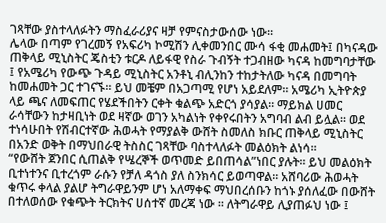ገጻቸው ያስተላለፉትን ማስፈራሪያና ዛቻ የምናስታውሰው ነው።
ሌላው በጣም የገረመኝ የአፍሪካ ኮሚሽን ሊቀመንበር ሙሳ ፋቂ መሐመት፤ በካናዳው ጠቅላይ ሚኒስትር ጄስቲን ቱርዶ ለይፋዊ የስራ ጉብኝት ተጋብዘው ካናዳ ከመግባታቸው ፤ የአሜሪካ የውጭ ጉዳይ ሚኒስትር አንቶኒ ብሊንከን ተከታትለው ካናዳ በመግባት ከመሐመት ጋር ተገናኙ። ይህ መቼም በአጋጣሚ የሆነ አይደለም። አሜሪካ ኢትዮጵያ ላይ ጫና ለመፍጠር የሄደችበትን ርቀት ቁልጭ አድርጎ ያሳያል። ማይክል ሀመር ራሳቸውን ከታዛቢነት ወደ ዛኛው ወገን አካልነት የቀየሩበትን አግባብ ልብ ይሏል። ወደ ተነሳሁበት የሽብርተኛው ሕወሓት የማያልቅ ውሸት ስመለስ ክቡር ጠቅላይ ሚኒስትር በአንድ ወቅት በማህበራዊ ትስስር ገጻቸው ባስተላለፉት መልዕክት ልነሳ።
“የውሸት ጀንበር ሲጠልቅ የሤረኞች ወጥመድ ይበጠሳል”ነበር ያሉት። ይህ መልዕክት ቢተነተንና ቢተረጎም ራሱን የቻለ ዳጎስ ያለ ስንክሳር ይወጣዋል። አሸባሪው ሕወሓት ቁጥሩ ቀላል ያልሆ ትግራዋይንም ሆነ አለማቀፍ ማህበረሰቡን ከጎኑ ያሰለፈው በውሸት በተለወሰው የቁጭት ትርክትና ሀሰተኛ መረጃ ነው ። ለትግራዋይ ሊያጠፉህ ነው ፤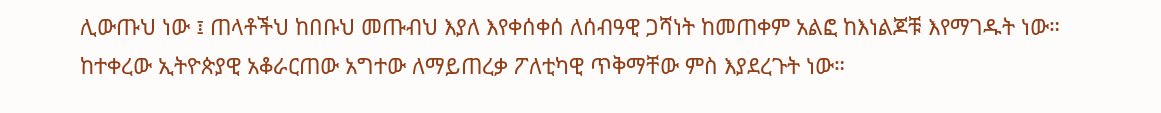ሊውጡህ ነው ፤ ጠላቶችህ ከበቡህ መጡብህ እያለ እየቀሰቀሰ ለሰብዓዊ ጋሻነት ከመጠቀም አልፎ ከእነልጆቹ እየማገዱት ነው።
ከተቀረው ኢትዮጵያዊ አቆራርጠው አግተው ለማይጠረቃ ፖለቲካዊ ጥቅማቸው ምስ እያደረጉት ነው።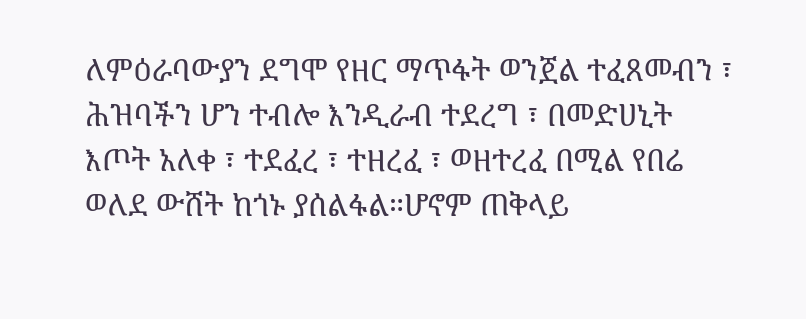ለምዕራባውያን ደግሞ የዘር ማጥፋት ወንጀል ተፈጸመብን ፣ ሕዝባችን ሆን ተብሎ እንዲራብ ተደረግ ፣ በመድሀኒት እጦት አለቀ ፣ ተደፈረ ፣ ተዘረፈ ፣ ወዘተረፈ በሚል የበሬ ወለደ ውሸት ከጎኑ ያሰልፋል።ሆኖም ጠቅላይ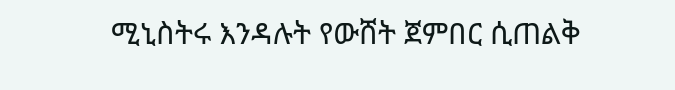ሚኒስትሩ እንዳሉት የውሸት ጀምበር ሲጠልቅ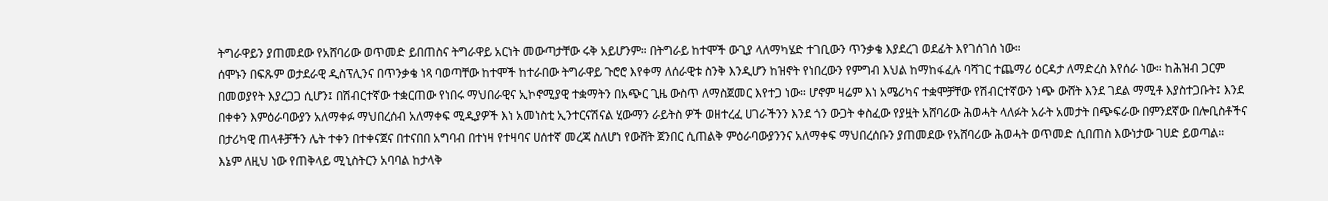ትግራዋይን ያጠመደው የአሸባሪው ወጥመድ ይበጠስና ትግራዋይ አርነት መውጣታቸው ሩቅ አይሆንም። በትግራይ ከተሞች ውጊያ ላለማካሄድ ተገቢውን ጥንቃቄ እያደረገ ወደፊት እየገሰገሰ ነው።
ሰሞኑን በፍጹም ወታደራዊ ዲስፕሊንና በጥንቃቄ ነጻ ባወጣቸው ከተሞች ከተራበው ትግራዋይ ጉሮሮ እየቀማ ለሰራዊቱ ስንቅ እንዲሆን ከዝኖት የነበረውን የምግብ እህል ከማከፋፈሉ ባሻገር ተጨማሪ ዕርዳታ ለማድረስ እየሰራ ነው። ከሕዝብ ጋርም በመወያየት እያረጋጋ ሲሆን፤ በሽብርተኛው ተቋርጠው የነበሩ ማህበራዊና ኢኮኖሚያዊ ተቋማትን በአጭር ጊዜ ውስጥ ለማስጀመር እየተጋ ነው። ሆኖም ዛሬም እነ አሜሪካና ተቋሞቻቸው የሽብርተኛውን ነጭ ውሸት እንደ ገደል ማሚቶ እያስተጋቡት፤ እንደ በቀቀን እምዕራባውያን አለማቀፉ ማህበረሰብ አለማቀፍ ሚዲያዎች እነ አመነስቲ ኢንተርናሽናል ሂውማን ራይትስ ዎች ወዘተረፈ ሀገራችንን እንደ ጎን ውጋት ቀስፈው የያዟት አሸባሪው ሕወሓት ላለፉት አራት አመታት በጭፍራው በምንደኛው በሎቢስቶችና በታሪካዊ ጠላቶቻችን ሌት ተቀን በተቀናጀና በተናበበ አግባብ በተነዛ የተዛባና ሀሰተኛ መረጃ ስለሆነ የውሸት ጀንበር ሲጠልቅ ምዕራባውያንንና አለማቀፍ ማህበረሰቡን ያጠመደው የአሸባሪው ሕወሓት ወጥመድ ሲበጠስ እውነታው ገሀድ ይወጣል።
እኔም ለዚህ ነው የጠቅላይ ሚኒስትርን አባባል ከታላቅ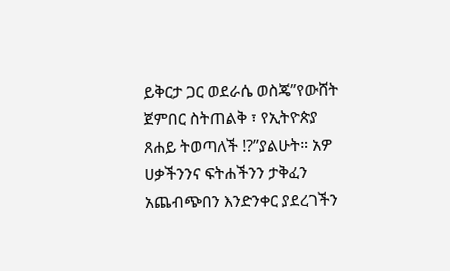ይቅርታ ጋር ወደራሴ ወስጄ”የውሸት ጀምበር ስትጠልቅ ፣ የኢትዮጵያ ጸሐይ ትወጣለች !?”ያልሁት። አዎ ሀቃችንንና ፍትሐችንን ታቅፈን አጨብጭበን እንድንቀር ያደረገችን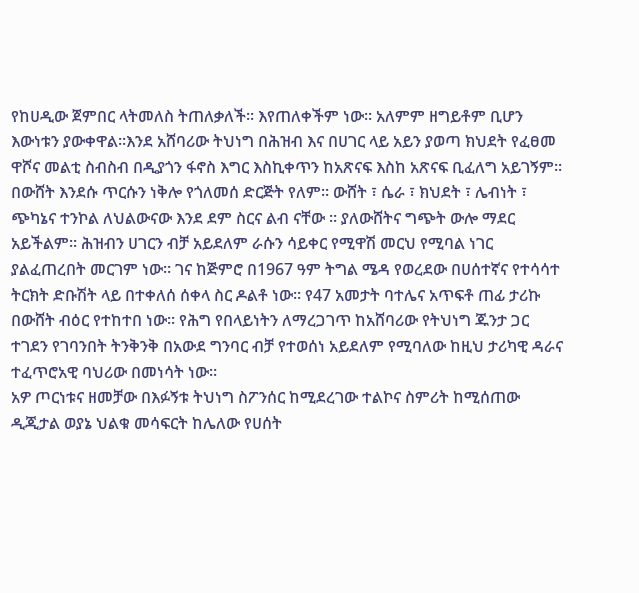የከሀዲው ጀምበር ላትመለስ ትጠለቃለች። እየጠለቀችም ነው። አለምም ዘግይቶም ቢሆን እውነቱን ያውቀዋል።እንደ አሸባሪው ትህነግ በሕዝብ እና በሀገር ላይ አይን ያወጣ ክህደት የፈፀመ ዋሾና መልቲ ስብስብ በዲያጎን ፋኖስ እግር እስኪቀጥን ከአጽናፍ እስከ አጽናፍ ቢፈለግ አይገኝም፡፡
በውሸት እንደሱ ጥርሱን ነቅሎ የጎለመሰ ድርጅት የለም። ውሸት ፣ ሴራ ፣ ክህደት ፣ ሌብነት ፣ ጭካኔና ተንኮል ለህልውናው እንደ ደም ስርና ልብ ናቸው ። ያለውሸትና ግጭት ውሎ ማደር አይችልም። ሕዝብን ሀገርን ብቻ አይደለም ራሱን ሳይቀር የሚዋሽ መርህ የሚባል ነገር ያልፈጠረበት መርገም ነው። ገና ከጅምሮ በ1967 ዓም ትግል ሜዳ የወረደው በሀሰተኛና የተሳሳተ ትርክት ድቡሽት ላይ በተቀለሰ ሰቀላ ስር ዶልቶ ነው። የ47 አመታት ባተሌና አጥፍቶ ጠፊ ታሪኩ በውሸት ብዕር የተከተበ ነው። የሕግ የበላይነትን ለማረጋገጥ ከአሸባሪው የትህነግ ጁንታ ጋር ተገደን የገባንበት ትንቅንቅ በአውደ ግንባር ብቻ የተወሰነ አይደለም የሚባለው ከዚህ ታሪካዊ ዳራና ተፈጥሮአዊ ባህሪው በመነሳት ነው።
አዎ ጦርነቱና ዘመቻው በእፉኝቱ ትህነግ ስፖንሰር ከሚደረገው ተልኮና ስምሪት ከሚሰጠው ዲጂታል ወያኔ ህልቁ መሳፍርት ከሌለው የሀሰት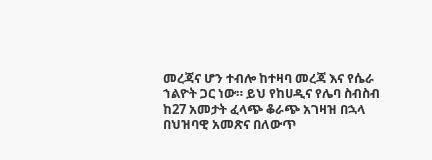መረጃና ሆን ተብሎ ከተዛባ መረጃ እና የሴራ ኀልዮት ጋር ነው። ይህ የከሀዲና የሌባ ስብስብ ከ27 አመታት ፈላጭ ቆራጭ አገዛዝ በኋላ በህዝባዊ አመጽና በለውጥ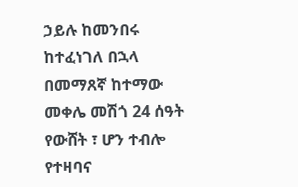ኃይሉ ከመንበሩ ከተፈነገለ በኋላ በመማጸኛ ከተማው መቀሌ መሽጎ 24 ሰዓት የውሸት ፣ ሆን ተብሎ የተዛባና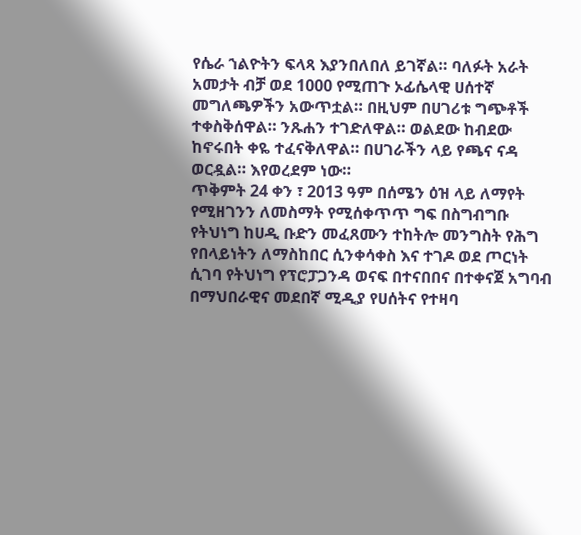የሴራ ኀልዮትን ፍላጻ እያንበለበለ ይገኛል። ባለፉት አራት አመታት ብቻ ወደ 1000 የሚጠጉ ኦፊሴላዊ ሀሰተኛ መግለጫዎችን አውጥቷል። በዚህም በሀገሪቱ ግጭቶች ተቀስቅሰዋል። ንጹሐን ተገድለዋል። ወልደው ከብደው ከኖሩበት ቀዬ ተፈናቅለዋል። በሀገራችን ላይ የጫና ናዳ ወርዷል። እየወረደም ነው።
ጥቅምት 24 ቀን ፣ 2013 ዓም በሰሜን ዕዝ ላይ ለማየት የሚዘገንን ለመስማት የሚሰቀጥጥ ግፍ በስግብግቡ የትህነግ ከሀዲ ቡድን መፈጸሙን ተከትሎ መንግስት የሕግ የበላይነትን ለማስከበር ሲንቀሳቀስ እና ተገዶ ወደ ጦርነት ሲገባ የትህነግ የፕሮፓጋንዳ ወናፍ በተናበበና በተቀናጀ አግባብ በማህበራዊና መደበኛ ሚዲያ የሀሰትና የተዛባ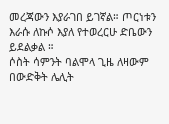መረጃውን እያራገበ ይገኛል። ጦርነቱን እራሱ ለኩሶ እያለ የተወረርሁ ድቤውን ይደልቃል ።
ሶስት ሳምንት ባልሞላ ጊዜ ለዛውም በውድቅት ሌሊት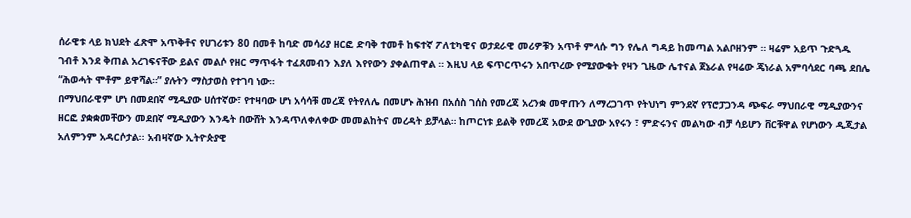ሰራዊቱ ላይ ክህደት ፈጽሞ አጥቅቶና የሀገሪቱን 80 በመቶ ከባድ መሳሪያ ዘርፎ ድባቅ ተመቶ ከፍተኛ ፖለቲካዊና ወታደራዊ መሪዎቹን አጥቶ ምላሱ ግን የሌለ ግዳይ ከመጣል አልቦዘንም ። ዛሬም አይጥ ጉድጓዱ ገብቶ እንደ ቅጠል አረገፍናቸው ይልና መልሶ የዘር ማጥፋት ተፈጸመብን እያለ እየየውን ያቀልጠዋል ። እዚህ ላይ ፍጥርጥሩን አበጥረው የሚያውቁት የዛን ጊዜው ሌተናል ጀኔራል የዛሬው ጄነራል አምባሳደር ባጫ ደበሌ “ሕወሓት ሞቶም ይዋሻል።” ያሉትን ማስታወስ የተገባ ነው።
በማህበራዊም ሆነ በመደበኛ ሚዲያው ሀሰተኛው፣ የተዛባው ሆነ አሳሳቹ መረጃ የትየለሌ በመሆኑ ሕዝብ በአሰስ ገሰስ የመረጃ አረንቋ መዋጡን ለማረጋገጥ የትህነግ ምንደኛ የፕሮፓጋንዳ ጭፍራ ማህበራዊ ሚዲያውንና ዘርፎ ያቋቋመቸውን መደበኛ ሚዲያውን እንዴት በውሸት እንዳጥለቀለቀው መመልከትና መረዳት ይቻላል። ከጦርነቱ ይልቅ የመረጃ አውደ ውጊያው አየሩን ፣ ምድሩንና መልካው ብቻ ሳይሆን ቨርቹዋል የሆነውን ዲጂታል አለምንም አዳርሶታል፡፡ አብዛኛው ኢትዮጵያዊ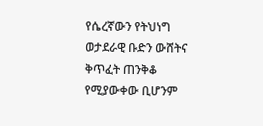የሴረኛውን የትህነግ ወታደራዊ ቡድን ውሸትና ቅጥፈት ጠንቅቆ የሚያውቀው ቢሆንም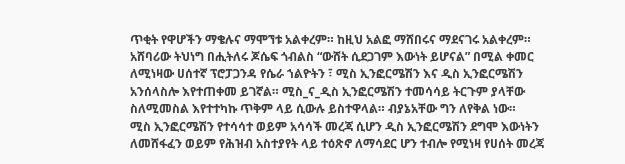ጥቂት የዋሆችን ማቄሉና ማሞኘቱ አልቀረም። ከዚህ አልፎ ማሸበሩና ማደናገሩ አልቀረም።
አሸባሪው ትህነግ በሒትለሩ ጆሴፍ ጎብልስ “ውሸት ሲደጋገም እውነት ይሆናል” በሚል ቀመር ለሚነዛው ሀሰተኛ ፕሮፓጋንዳ የሴራ ኀልዮትን ፣ ሚስ ኢንፎርሜሽን እና ዲስ ኢንፎርሜሽን አንሰላስሎ እየተጠቀመ ይገኛል። ሚስ_ና_ዲስ ኢንፎርሜሽን ተመሳሳይ ትርጉም ያላቸው ስለሚመስል እየተተካኩ ጥቅም ላይ ሲውሉ ይስተዋላል። ብያኔአቸው ግን ለየቅል ነው።
ሚስ ኢንፎርሜሽን የተሳሳተ ወይም አሳሳች መረጃ ሲሆን ዲስ ኢንፎርሜሽን ደግሞ እውነትን ለመሸፋፈን ወይም የሕዝብ አስተያየት ላይ ተዕጽኖ ለማሳደር ሆን ተብሎ የሚነዛ የሀሰት መረጃ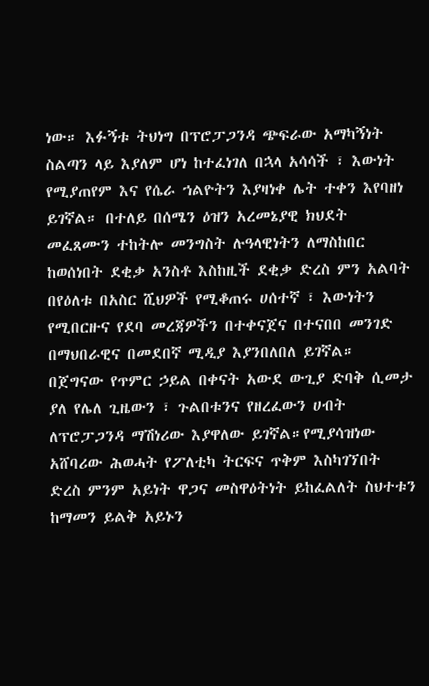ነው። እፉኝቱ ትህነግ በፕሮፓጋንዳ ጭፍራው አማካኝነት ስልጣን ላይ እያለም ሆነ ከተፈነገለ በኋላ አሳሳች ፣ እውነት የሚያጠየም እና የሴራ ኀልዮትን እያዛነቀ ሌት ተቀን እየባዘነ ይገኛል። በተለይ በሰሜን ዕዝን አረመኔያዊ ክህደት መፈጸሙን ተከትሎ መንግስት ሉዓላዊነትን ለማስከበር ከወሰነበት ደቂቃ አንስቶ እስከዚች ደቂቃ ድረስ ምን አልባት በየዕለቱ በአስር ሺህዎች የሚቆጠሩ ሀሰተኛ ፣ እውነትን የሚበርዙና የደባ መረጃዎችን በተቀናጀና በተናበበ መንገድ በማህበራዊና በመደበኛ ሚዲያ እያንበለበለ ይገኛል።
በጀግናው የጥምር ኃይል በቀናት አውደ ውጊያ ድባቅ ሲመታ ያለ የሌለ ጊዜውን ፣ ጉልበቱንና የዘረፈውን ሀብት ለፕሮፓጋንዳ ማሽነሪው እያዋለው ይገኛል።የሚያሳዝነው አሸባሪው ሕወሓት የፖለቲካ ትርፍና ጥቅም እስካገኘበት ድረስ ምንም አይነት ዋጋና መስዋዕትነት ይከፈልለት ስህተቱን ከማመን ይልቅ አይኑን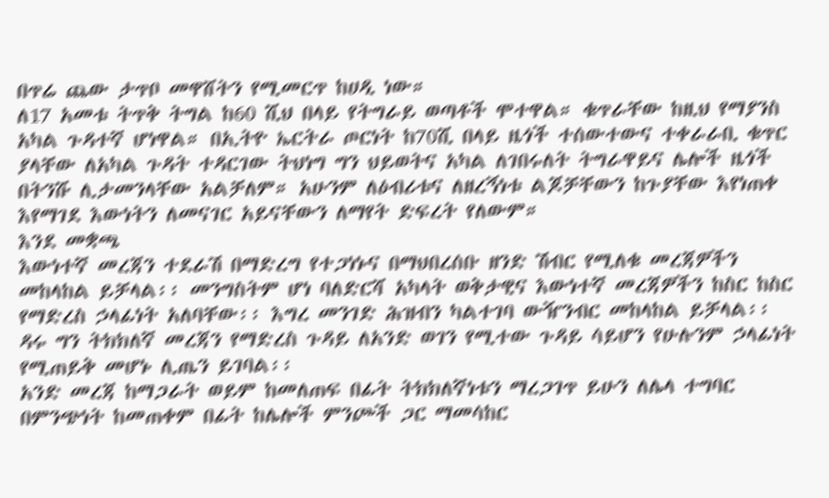በጥሬ ጨው ታጥቦ መዋሸትን የሚመርጥ ከሀዲ ነው።
ለ17 አመቱ ትጥቅ ትግል ከ60 ሺህ በላይ የትግራይ ወጣቶች ሞተዋል። ቁጥራቸው ከዚህ የማያንስ አካል ጉዳተኛ ሆነዋል። በኢትዮ ኤርትራ ጦርነት ከ70ሺ በላይ ዜጎች ተሰውተውና ተቀራራቢ ቁጥር ያላቸው ለአካል ጉዳት ተዳርገው ትህነግ ግን ህይወትና አካል ለገበሩለት ትግራዋይና ሌሎች ዜጎች በትንሹ ሊታመንላቸው አልቻለም። አሁንም ለዕብሪቱና ለዘረኝነቱ ልጆቻቸውን ከጉያቸው እየነጠቀ እየማገደ እውነትን ለመናገር አይናቸውን ለማየት ድፍረት የለውም።
እንደ መቋጫ
እውነተኛ መረጃን ተደራሽ በማድረግ የተጋነኑና በማህበረሰቡ ዘንድ ሽብር የሚለቁ መረጃዎችን መከላከል ይቻላል፡፡ መንግስትም ሆነ ባለድርሻ አካላት ወቅታዊና እውነተኛ መረጃዎችን ከስር ከስር የማድረስ ኃላፊነት አለባቸው፡፡ እግረ መንገድ ሕዝብን ካልተገባ ውዥንብር መከላከል ይቻላል፡፡ ዳሩ ግን ትክክለኛ መረጃን የማድረስ ጉዳይ ለአንድ ወገን የሚተው ጉዳይ ሳይሆን የሁሉንም ኃላፊነት የሚጠይቅ መሆኑ ሊጤን ይገባል፡፡
አንድ መረጃ ከማጋራት ወይም ከመለጠፍ በፊት ትክክለኛነቱን ማረጋገጥ ይሁን ለሌላ ተግባር በምንጭነት ከመጠቀም በፊት ከሌሎች ምንጮች ጋር ማመሳከር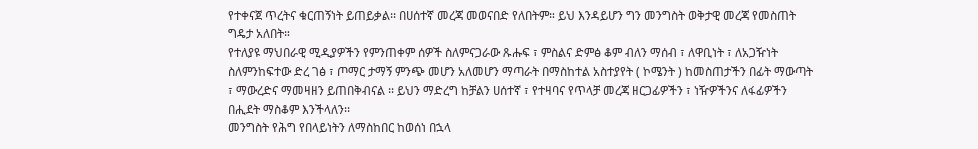የተቀናጀ ጥረትና ቁርጠኝነት ይጠይቃል፡፡ በሀሰተኛ መረጃ መወናበድ የለበትም። ይህ እንዳይሆን ግን መንግስት ወቅታዊ መረጃ የመስጠት ግዴታ አለበት።
የተለያዩ ማህበራዊ ሚዲያዎችን የምንጠቀም ሰዎች ስለምናጋራው ጹሑፍ ፣ ምስልና ድምፅ ቆም ብለን ማሰብ ፣ ለዋቢነት ፣ ለአጋዥነት ስለምንከፍተው ድረ ገፅ ፣ ጦማር ታማኝ ምንጭ መሆን አለመሆን ማጣራት በማስከተል አስተያየት ( ኮሜንት ) ከመስጠታችን በፊት ማውጣት ፣ ማውረድና ማመዛዘን ይጠበቅብናል ፡፡ ይህን ማድረግ ከቻልን ሀሰተኛ ፣ የተዛባና የጥላቻ መረጃ ዘርጋፊዎችን ፣ ነዥዎችንና ለፋፊዎችን በሒደት ማስቆም እንችላለን፡፡
መንግስት የሕግ የበላይነትን ለማስከበር ከወሰነ በኋላ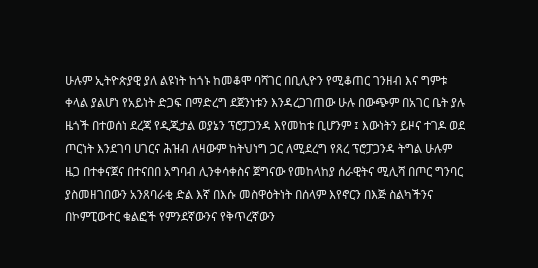ሁሉም ኢትዮጵያዊ ያለ ልዩነት ከጎኑ ከመቆሞ ባሻገር በቢሊዮን የሚቆጠር ገንዘብ እና ግምቱ ቀላል ያልሆነ የአይነት ድጋፍ በማድረግ ደጀንነቱን እንዳረጋገጠው ሁሉ በውጭም በአገር ቤት ያሉ ዜጎች በተወሰነ ደረጃ የዲጂታል ወያኔን ፕሮፓጋንዳ እየመከቱ ቢሆንም ፤ እውነትን ይዞና ተገዶ ወደ ጦርነት እንደገባ ሀገርና ሕዝብ ለዛውም ከትህነግ ጋር ለሚደረግ የጸረ ፕሮፓጋንዳ ትግል ሁሉም ዜጋ በተቀናጀና በተናበበ አግባብ ሊንቀሳቀስና ጀግናው የመከላከያ ሰራዊትና ሚሊሻ በጦር ግንባር ያስመዘገበውን አንጸባራቂ ድል እኛ በእሱ መስዋዕትነት በሰላም እየኖርን በእጅ ስልካችንና በኮምፒውተር ቁልፎች የምንደኛውንና የቅጥረኛውን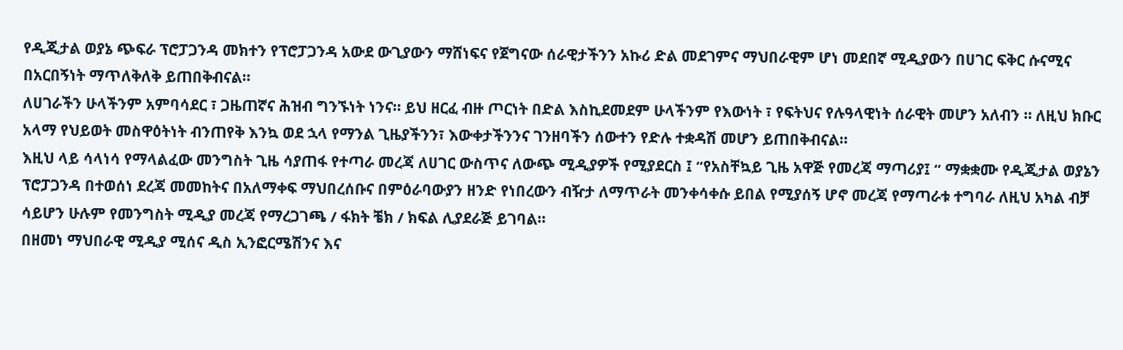የዲጂታል ወያኔ ጭፍራ ፕሮፓጋንዳ መክተን የፕሮፓጋንዳ አውደ ውጊያውን ማሸነፍና የጀግናው ሰራዊታችንን አኩሪ ድል መደገምና ማህበራዊም ሆነ መደበኛ ሚዲያውን በሀገር ፍቅር ሱናሚና በአርበኝነት ማጥለቅለቅ ይጠበቅብናል።
ለሀገራችን ሁላችንም አምባሳደር ፣ ጋዜጠኛና ሕዝብ ግንኙነት ነንና። ይህ ዘርፈ ብዙ ጦርነት በድል እስኪደመደም ሁላችንም የእውነት ፣ የፍትህና የሉዓላዊነት ሰራዊት መሆን አለብን ። ለዚህ ክቡር አላማ የህይወት መስዋዕትነት ብንጠየቅ እንኳ ወደ ኋላ የማንል ጊዜያችንን፣ እውቀታችንንና ገንዘባችን ሰውተን የድሉ ተቋዳሽ መሆን ይጠበቅብናል።
እዚህ ላይ ሳላነሳ የማላልፈው መንግስት ጊዜ ሳያጠፋ የተጣራ መረጃ ለሀገር ውስጥና ለውጭ ሚዲያዎች የሚያደርስ ፤ “የአስቸኳይ ጊዜ አዋጅ የመረጃ ማጣሪያ፤ “ ማቋቋሙ የዲጂታል ወያኔን ፕሮፓጋንዳ በተወሰነ ደረጃ መመከትና በአለማቀፍ ማህበረሰቡና በምዕራባውያን ዘንድ የነበረውን ብዥታ ለማጥራት መንቀሳቀሱ ይበል የሚያሰኝ ሆኖ መረጃ የማጣራቱ ተግባራ ለዚህ አካል ብቻ ሳይሆን ሁሉም የመንግስት ሚዲያ መረጃ የማረጋገጫ / ፋክት ቼክ / ክፍል ሊያደራጅ ይገባል።
በዘመነ ማህበራዊ ሚዲያ ሚሰና ዲስ ኢንፎርሜሽንና እና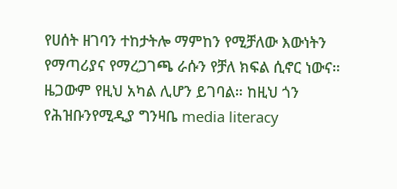የሀሰት ዘገባን ተከታትሎ ማምከን የሚቻለው እውነትን የማጣሪያና የማረጋገጫ ራሱን የቻለ ክፍል ሲኖር ነውና። ዜጋውም የዚህ አካል ሊሆን ይገባል። ከዚህ ጎን የሕዝቡንየሚዲያ ግንዛቤ media literacy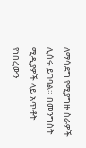ለማሳደግ የሚያግዙ ስራዎች ሊሰሩ ይገባል። በመንግስት ሚዲያዎች ላይ አጥቶት የነበረውን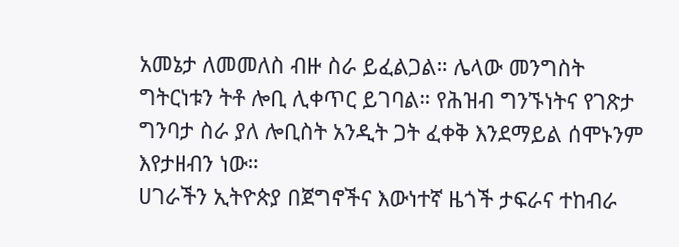አመኔታ ለመመለስ ብዙ ስራ ይፈልጋል። ሌላው መንግስት ግትርነቱን ትቶ ሎቢ ሊቀጥር ይገባል። የሕዝብ ግንኙነትና የገጽታ ግንባታ ስራ ያለ ሎቢስት አንዲት ጋት ፈቀቅ እንደማይል ሰሞኑንም እየታዘብን ነው።
ሀገራችን ኢትዮጵያ በጀግኖችና እውነተኛ ዜጎች ታፍራና ተከብራ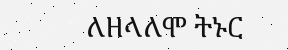ለዘላለሞ ትኑር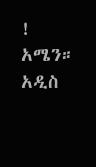!
አሜን።
አዲስ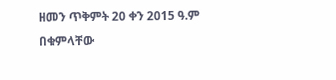ዘመን ጥቅምት 20 ቀን 2015 ዓ.ም
በቁምላቸው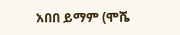አበበ ይማም (ሞሼ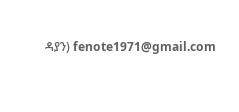ዳያን) fenote1971@gmail.com